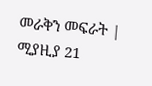መራቅን መፍራት | ሚያዚያ 21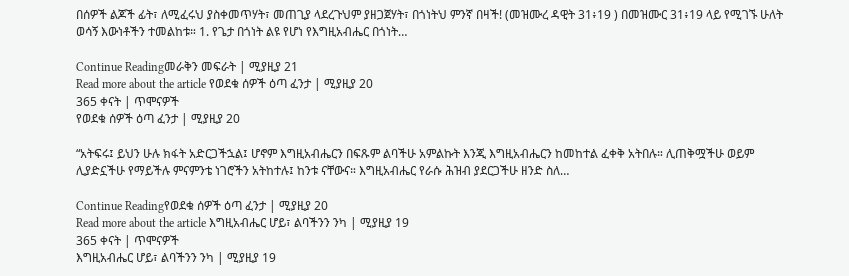በሰዎች ልጆች ፊት፣ ለሚፈሩህ ያስቀመጥሃት፣ መጠጊያ ላደረጉህም ያዘጋጀሃት፣ በጎነትህ ምንኛ በዛች! (መዝሙረ ዳዊት 31፥19 ) በመዝሙር 31፥19 ላይ የሚገኙ ሁለት ወሳኝ እውነቶችን ተመልከቱ። 1. የጌታ በጎነት ልዩ የሆነ የእግዚአብሔር በጎነት…

Continue Readingመራቅን መፍራት | ሚያዚያ 21
Read more about the article የወደቁ ሰዎች ዕጣ ፈንታ | ሚያዚያ 20
365 ቀናት | ጥሞናዎች
የወደቁ ሰዎች ዕጣ ፈንታ | ሚያዚያ 20

“አትፍሩ፤ ይህን ሁሉ ክፋት አድርጋችኋል፤ ሆኖም እግዚአብሔርን በፍጹም ልባችሁ አምልኩት እንጂ እግዚአብሔርን ከመከተል ፈቀቅ አትበሉ። ሊጠቅሟችሁ ወይም ሊያድኗችሁ የማይችሉ ምናምንቴ ነገሮችን አትከተሉ፤ ከንቱ ናቸውና። እግዚአብሔር የራሱ ሕዝብ ያደርጋችሁ ዘንድ ስለ…

Continue Readingየወደቁ ሰዎች ዕጣ ፈንታ | ሚያዚያ 20
Read more about the article እግዚአብሔር ሆይ፣ ልባችንን ንካ | ሚያዚያ 19
365 ቀናት | ጥሞናዎች
እግዚአብሔር ሆይ፣ ልባችንን ንካ | ሚያዚያ 19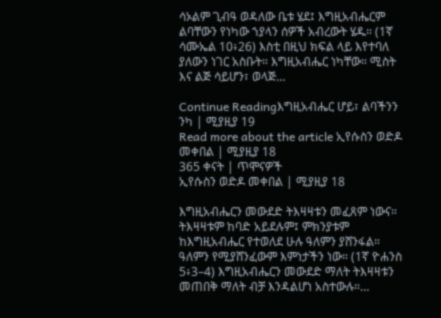ሳኦልም ጊብዓ ወዳለው ቤቱ ሄደ፤ እግዚአብሔርም ልባቸውን የነካው ኀያላን ሰዎች አብረውት ሄዱ። (1ኛ ሳሙኤል 10፥26) እስቲ በዚህ ክፍል ላይ እየተባለ ያለውን ነገር አስቡት። እግዚአብሔር ነካቸው። ሚስት እና ልጅ ሳይሆን፣ ወላጅ…

Continue Readingእግዚአብሔር ሆይ፣ ልባችንን ንካ | ሚያዚያ 19
Read more about the article ኢየሱስን ወድዶ መቀበል | ሚያዚያ 18
365 ቀናት | ጥሞናዎች
ኢየሱስን ወድዶ መቀበል | ሚያዚያ 18

እግዚአብሔርን መውደድ ትእዛዛቱን መፈጸም ነውና። ትእዛዛቱም ከባድ አይደሉም፤ ምክንያቱም ከእግዚአብሔር የተወለደ ሁሉ ዓለምን ያሸንፋል። ዓለምን የሚያሸንፈውም እምነታችን ነው። (1ኛ ዮሐንስ 5፥3–4) እግዚአብሔርን መውደድ ማለት ትእዛዛቱን መጠበቅ ማለት ብቻ እንዳልሆነ አስተውሉ።…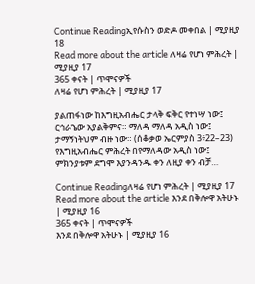Continue Readingኢየሱስን ወድዶ መቀበል | ሚያዚያ 18
Read more about the article ለዛሬ የሆነ ምሕረት | ሚያዚያ 17
365 ቀናት | ጥሞናዎች
ለዛሬ የሆነ ምሕረት | ሚያዚያ 17

ያልጠፋነው ከእግዚአብሔር ታላቅ ፍቅር የተነሣ ነው፤ ርኅራኄው አያልቅምና። ማለዳ ማለዳ አዲስ ነው፤ ታማኝነትህም ብዙ ነው። (ሰቆቃወ ኤርምያስ 3፥22–23) የእግዚአብሔር ምሕረት በየማለዳው አዲስ ነው፤ ምክንያቱም ደግሞ እያንዳንዱ ቀን ለዚያ ቀን ብቻ…

Continue Readingለዛሬ የሆነ ምሕረት | ሚያዚያ 17
Read more about the article እንደ በቅሎዋ አትሁኑ | ሚያዚያ 16
365 ቀናት | ጥሞናዎች
እንደ በቅሎዋ አትሁኑ | ሚያዚያ 16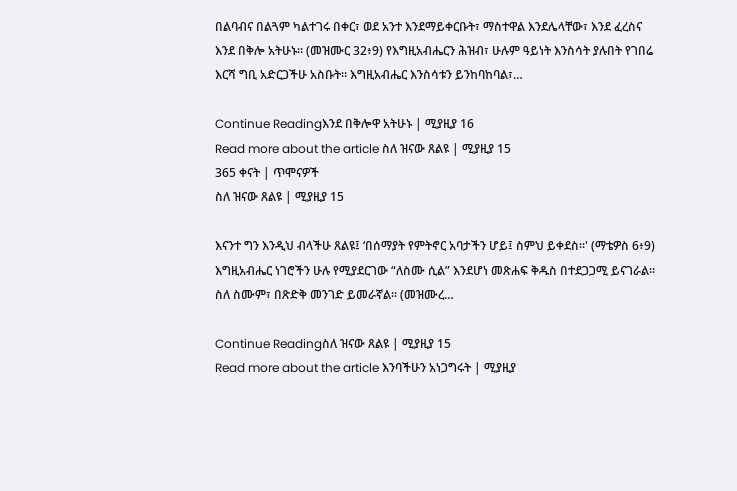በልባብና በልጓም ካልተገሩ በቀር፣ ወደ አንተ እንደማይቀርቡት፣ ማስተዋል እንደሌላቸው፣ እንደ ፈረስና እንደ በቅሎ አትሁኑ። (መዝሙር 32፥9) የእግዚአብሔርን ሕዝብ፣ ሁሉም ዓይነት እንስሳት ያሉበት የገበሬ እርሻ ግቢ አድርጋችሁ አስቡት። እግዚአብሔር እንስሳቱን ይንከባከባል፣…

Continue Readingእንደ በቅሎዋ አትሁኑ | ሚያዚያ 16
Read more about the article ስለ ዝናው ጸልዩ | ሚያዚያ 15
365 ቀናት | ጥሞናዎች
ስለ ዝናው ጸልዩ | ሚያዚያ 15

እናንተ ግን እንዲህ ብላችሁ ጸልዩ፤ ‘በሰማያት የምትኖር አባታችን ሆይ፤ ስምህ ይቀደስ።' (ማቴዎስ 6፥9) እግዚአብሔር ነገሮችን ሁሉ የሚያደርገው “ለስሙ ሲል” እንደሆነ መጽሐፍ ቅዱስ በተደጋጋሚ ይናገራል። ስለ ስሙም፣ በጽድቅ መንገድ ይመራኛል። (መዝሙረ…

Continue Readingስለ ዝናው ጸልዩ | ሚያዚያ 15
Read more about the article እንባችሁን አነጋግሩት | ሚያዚያ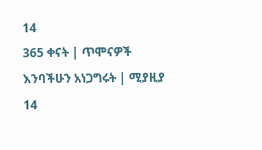14
365 ቀናት | ጥሞናዎች
እንባችሁን አነጋግሩት | ሚያዚያ 14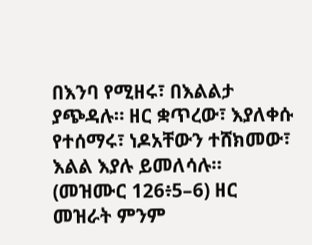በእንባ የሚዘሩ፣ በእልልታ ያጭዳሉ። ዘር ቋጥረው፣ እያለቀሱ የተሰማሩ፣ ነዶአቸውን ተሸክመው፣ እልል እያሉ ይመለሳሉ። (መዝሙር 126፥5–6) ዘር መዝራት ምንም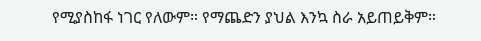የሚያስከፋ ነገር የለውም። የማጨድን ያህል እንኳ ስራ አይጠይቅም።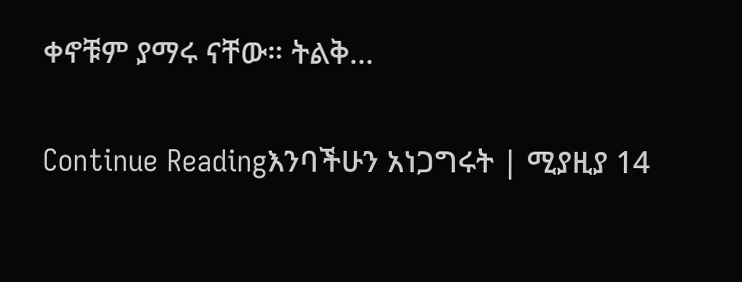ቀኖቹም ያማሩ ናቸው። ትልቅ…

Continue Readingእንባችሁን አነጋግሩት | ሚያዚያ 14